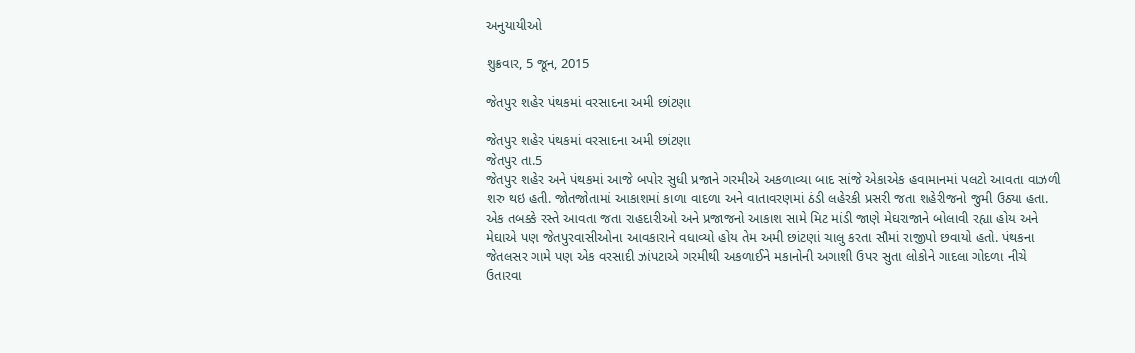અનુયાયીઓ

શુક્રવાર, 5 જૂન, 2015

જેતપુર શહેર પંથકમાં વરસાદના અમી છાંટણા

જેતપુર શહેર પંથકમાં વરસાદના અમી છાંટણા
જેતપુર તા.5
જેતપુર શહેર અને પંથકમાં આજે બપોર સુધી પ્રજાને ગરમીએ અકળાવ્યા બાદ સાંજે એકાએક હવામાનમાં પલટો આવતા વાઝળી શરુ થઇ હતી. જોતજોતામાં આકાશમાં કાળા વાદળા અને વાતાવરણમાં ઠંડી લહેરકી પ્રસરી જતા શહેરીજનો જુમી ઉઠ્યા હતા. એક તબક્કે રસ્તે આવતા જતા રાહદારીઓ અને પ્રજાજનો આકાશ સામે મિટ માંડી જાણે મેઘરાજાને બોલાવી રહ્યા હોય અને મેઘાએ પણ જેતપુરવાસીઓના આવકારાને વધાવ્યો હોય તેમ અમી છાંટણાં ચાલુ કરતા સૌમાં રાજીપો છવાયો હતો. પંથકના જેતલસર ગામે પણ એક વરસાદી ઝાંપટાએ ગરમીથી અકળાઈને મકાનોની અગાશી ઉપર સુતા લોકોને ગાદલા ગોદળા નીચે ઉતારવા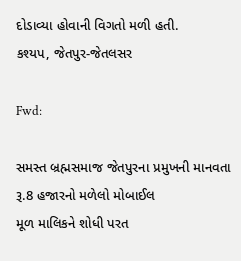દોડાવ્યા હોવાની વિગતો મળી હતી.
કશ્યપ, જેતપુર-જેતલસર

Fwd:

સમસ્ત બ્રહ્મસમાજ જેતપુરના પ્રમુખની માનવતા
રૂ.8 હજારનો મળેલો મોબાઈલ
મૂળ માલિકને શોધી પરત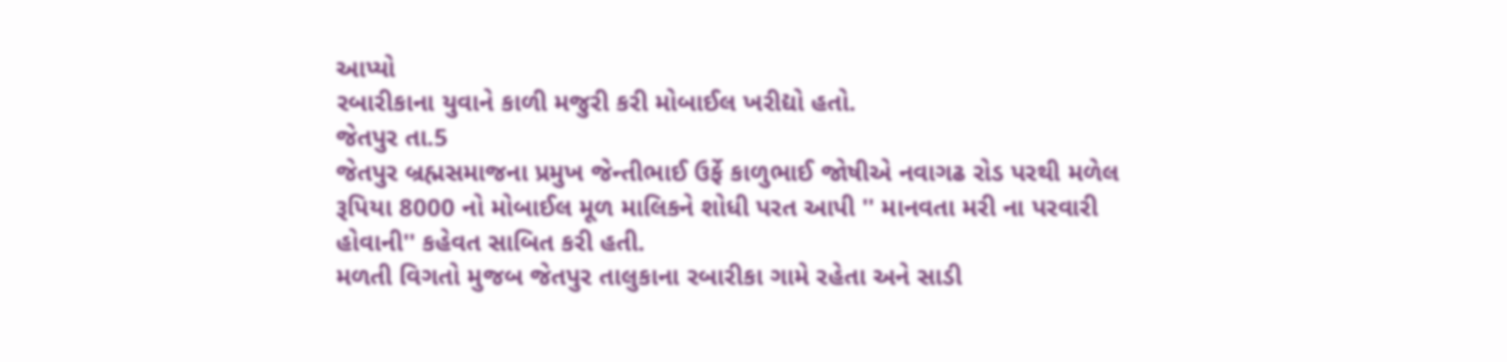આપ્યો
રબારીકાના યુવાને કાળી મજુરી કરી મોબાઈલ ખરીદ્યો હતો.
જેતપુર તા.5
જેતપુર બ્રહ્મસમાજના પ્રમુખ જેન્તીભાઈ ઉર્ફે કાળુભાઈ જોષીએ નવાગઢ રોડ પરથી મળેલ રૂપિયા 8000 નો મોબાઈલ મૂળ માલિકને શોધી પરત આપી '' માનવતા મરી ના પરવારી હોવાની'' કહેવત સાબિત કરી હતી.
મળતી વિગતો મુજબ જેતપુર તાલુકાના રબારીકા ગામે રહેતા અને સાડી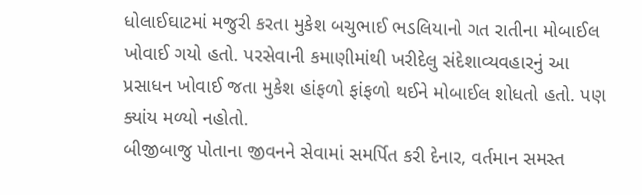ધોલાઈઘાટમાં મજુરી કરતા મુકેશ બચુભાઈ ભડલિયાનો ગત રાતીના મોબાઈલ ખોવાઈ ગયો હતો. પરસેવાની કમાણીમાંથી ખરીદેલુ સંદેશાવ્યવહારનું આ પ્રસાધન ખોવાઈ જતા મુકેશ હાંફળો ફાંફળો થઈને મોબાઈલ શોધતો હતો. પણ ક્યાંય મળ્યો નહોતો.
બીજીબાજુ પોતાના જીવનને સેવામાં સમર્પિત કરી દેનાર, વર્તમાન સમસ્ત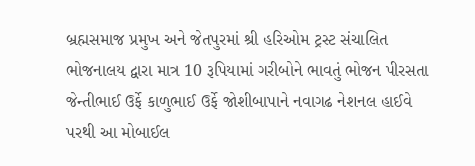બ્રહ્મસમાજ પ્રમુખ અને જેતપુરમાં શ્રી હરિઓમ ટ્રસ્ટ સંચાલિત ભોજનાલય દ્વારા માત્ર 10 રૂપિયામાં ગરીબોને ભાવતું ભોજન પીરસતા જેન્તીભાઈ ઉર્ફે કાળુભાઈ ઉર્ફે જોશીબાપાને નવાગઢ નેશનલ હાઈવે પરથી આ મોબાઈલ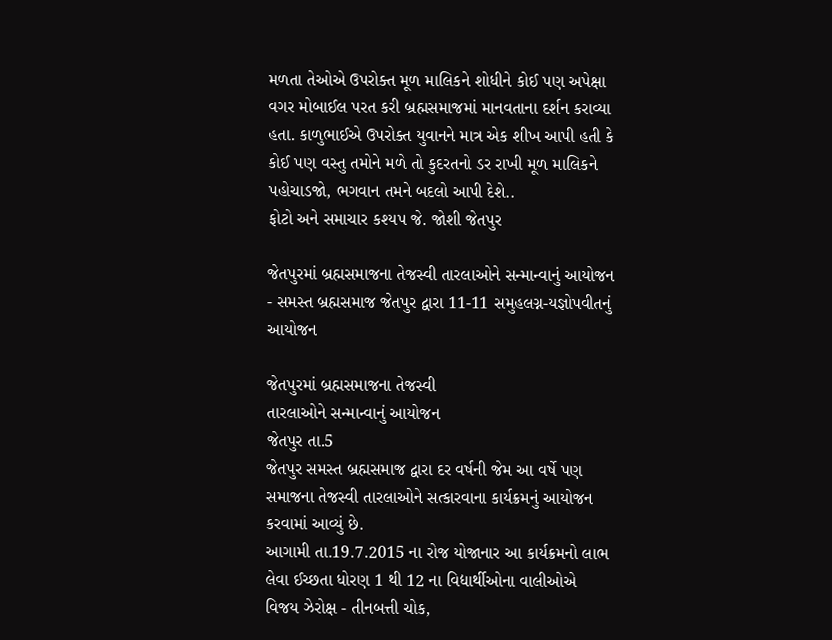મળતા તેઓએ ઉપરોક્ત મૂળ માલિકને શોધીને કોઈ પણ અપેક્ષા વગર મોબાઈલ પરત કરી બ્રહ્મસમાજમાં માનવતાના દર્શન કરાવ્યા હતા. કાળુભાઈએ ઉપરોક્ત યુવાનને માત્ર એક શીખ આપી હતી કે કોઈ પણ વસ્તુ તમોને મળે તો કુદરતનો ડર રાખી મૂળ માલિકને પહોચાડજો, ભગવાન તમને બદલો આપી દેશે..
ફોટો અને સમાચાર કશ્યપ જે. જોશી જેતપુર

જેતપુરમાં બ્રહ્મસમાજના તેજસ્વી તારલાઓને સન્માન્વાનું આયોજન - સમસ્ત બ્રહ્મસમાજ જેતપુર દ્વારા 11-11 સમુહલગ્ન-યજ્ઞોપવીતનું આયોજન

જેતપુરમાં બ્રહ્મસમાજના તેજસ્વી
તારલાઓને સન્માન્વાનું આયોજન
જેતપુર તા.5
જેતપુર સમસ્ત બ્રહ્મસમાજ દ્વારા દર વર્ષની જેમ આ વર્ષે પણ સમાજના તેજસ્વી તારલાઓને સત્કારવાના કાર્યક્રમનું આયોજન કરવામાં આવ્યું છે.
આગામી તા.19.7.2015 ના રોજ યોજાનાર આ કાર્યક્રમનો લાભ લેવા ઈચ્છતા ધોરણ 1 થી 12 ના વિદ્યાર્થીઓના વાલીઓએ વિજય ઝેરોક્ષ - તીનબત્તી ચોક,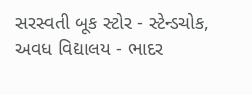સરસ્વતી બૂક સ્ટોર - સ્ટેન્ડચોક, અવધ વિદ્યાલય - ભાદર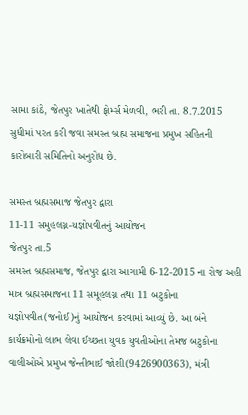સામા કાંઠે, જેતપુર ખાતેથી ફોર્મ્સ મેળવી, ભરી તા. 8.7.2015 સુધીમાં પરત કરી જવા સમસ્ત બ્રહ્મ સમાજના પ્રમુખ સહિતની કારોબારી સમિતિનો અનુરોધ છે.

સમસ્ત બ્રહ્મસમાજ જેતપુર દ્વારા
11-11 સમુહલગ્ન-યજ્ઞોપવીતનું આયોજન
જેતપુર તા.5
સમસ્ત બ્રહ્મસમાજ, જેતપુર દ્વારા આગામી 6-12-2015 ના રોજ અહી માત્ર બ્રહ્મસમાજના 11 સમૂહલગ્ન તથા 11 બટુકોના યજ્ઞોપવીત(જનોઈ)નું આયોજન કરવામાં આવ્યું છે. આ બંને કાર્યક્રમોનો લાભ લેવા ઈચ્છતા યુવક યુવતીઓના તેમજ બટુકોના વાલીઓએ પ્રમુખ જેન્તીભાઈ જોશી(9426900363), મંત્રી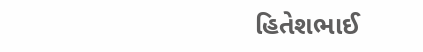હિતેશભાઈ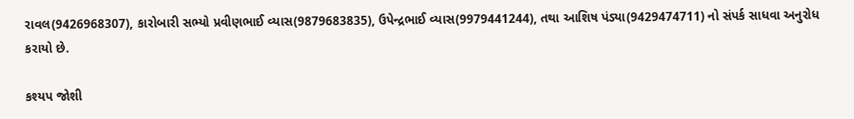રાવલ(9426968307), કારોબારી સભ્યો પ્રવીણભાઈ વ્યાસ(9879683835), ઉપેન્દ્રભાઈ વ્યાસ(9979441244), તથા આશિષ પંડ્યા(9429474711) નો સંપર્ક સાધવા અનુરોધ કરાયો છે.

કશ્યપ જોશી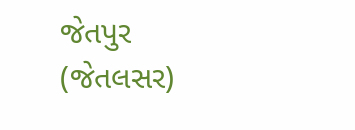જેતપુર (જેતલસર)